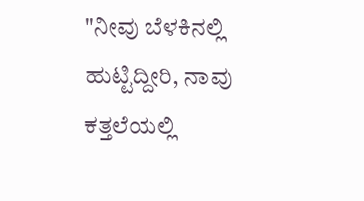"ನೀವು ಬೆಳಕಿನಲ್ಲಿ ಹುಟ್ಟಿದ್ದೀರಿ, ನಾವು ಕತ್ತಲೆಯಲ್ಲಿ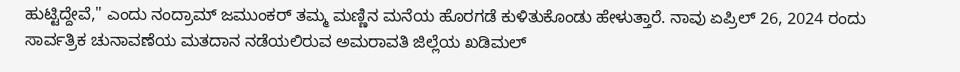ಹುಟ್ಟಿದ್ದೇವೆ," ಎಂದು ನಂದ್ರಾಮ್ ಜಮುಂಕರ್ ತಮ್ಮ ಮಣ್ಣಿನ ಮನೆಯ ಹೊರಗಡೆ ಕುಳಿತುಕೊಂಡು ಹೇಳುತ್ತಾರೆ. ನಾವು ಏಪ್ರಿಲ್ 26, 2024 ರಂದು ಸಾರ್ವತ್ರಿಕ ಚುನಾವಣೆಯ ಮತದಾನ ನಡೆಯಲಿರುವ ಅಮರಾವತಿ ಜಿಲ್ಲೆಯ ಖಡಿಮಲ್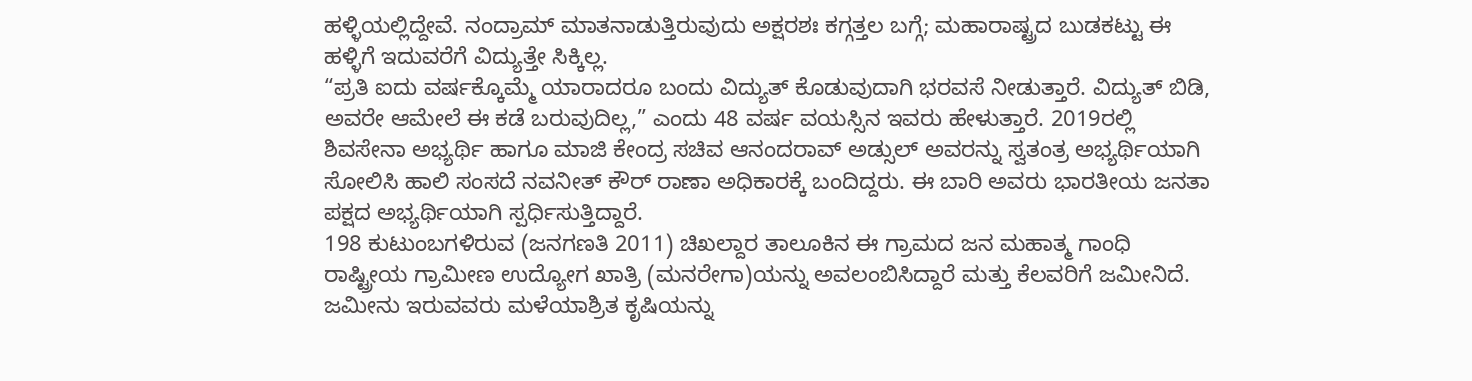ಹಳ್ಳಿಯಲ್ಲಿದ್ದೇವೆ. ನಂದ್ರಾಮ್ ಮಾತನಾಡುತ್ತಿರುವುದು ಅಕ್ಷರಶಃ ಕಗ್ಗತ್ತಲ ಬಗ್ಗೆ; ಮಹಾರಾಷ್ಟ್ರದ ಬುಡಕಟ್ಟು ಈ ಹಳ್ಳಿಗೆ ಇದುವರೆಗೆ ವಿದ್ಯುತ್ತೇ ಸಿಕ್ಕಿಲ್ಲ.
“ಪ್ರತಿ ಐದು ವರ್ಷಕ್ಕೊಮ್ಮೆ ಯಾರಾದರೂ ಬಂದು ವಿದ್ಯುತ್ ಕೊಡುವುದಾಗಿ ಭರವಸೆ ನೀಡುತ್ತಾರೆ. ವಿದ್ಯುತ್ ಬಿಡಿ, ಅವರೇ ಆಮೇಲೆ ಈ ಕಡೆ ಬರುವುದಿಲ್ಲ,” ಎಂದು 48 ವರ್ಷ ವಯಸ್ಸಿನ ಇವರು ಹೇಳುತ್ತಾರೆ. 2019ರಲ್ಲಿ ಶಿವಸೇನಾ ಅಭ್ಯರ್ಥಿ ಹಾಗೂ ಮಾಜಿ ಕೇಂದ್ರ ಸಚಿವ ಆನಂದರಾವ್ ಅಡ್ಸುಲ್ ಅವರನ್ನು ಸ್ವತಂತ್ರ ಅಭ್ಯರ್ಥಿಯಾಗಿ ಸೋಲಿಸಿ ಹಾಲಿ ಸಂಸದೆ ನವನೀತ್ ಕೌರ್ ರಾಣಾ ಅಧಿಕಾರಕ್ಕೆ ಬಂದಿದ್ದರು. ಈ ಬಾರಿ ಅವರು ಭಾರತೀಯ ಜನತಾ ಪಕ್ಷದ ಅಭ್ಯರ್ಥಿಯಾಗಿ ಸ್ಪರ್ಧಿಸುತ್ತಿದ್ದಾರೆ.
198 ಕುಟುಂಬಗಳಿರುವ (ಜನಗಣತಿ 2011) ಚಿಖಲ್ದಾರ ತಾಲೂಕಿನ ಈ ಗ್ರಾಮದ ಜನ ಮಹಾತ್ಮ ಗಾಂಧಿ ರಾಷ್ಟ್ರೀಯ ಗ್ರಾಮೀಣ ಉದ್ಯೋಗ ಖಾತ್ರಿ (ಮನರೇಗಾ)ಯನ್ನು ಅವಲಂಬಿಸಿದ್ದಾರೆ ಮತ್ತು ಕೆಲವರಿಗೆ ಜಮೀನಿದೆ. ಜಮೀನು ಇರುವವರು ಮಳೆಯಾಶ್ರಿತ ಕೃಷಿಯನ್ನು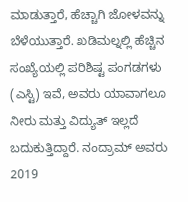ಮಾಡುತ್ತಾರೆ, ಹೆಚ್ಚಾಗಿ ಜೋಳವನ್ನು ಬೆಳೆಯುತ್ತಾರೆ. ಖಡಿಮಲ್ನಲ್ಲಿ ಹೆಚ್ಚಿನ ಸಂಖ್ಯೆಯಲ್ಲಿ ಪರಿಶಿಷ್ಟ ಪಂಗಡಗಳು (ಎಸ್ಟಿ) ಇವೆ, ಅವರು ಯಾವಾಗಲೂ ನೀರು ಮತ್ತು ವಿದ್ಯುತ್ ಇಲ್ಲದೆ ಬದುಕುತ್ತಿದ್ದಾರೆ. ನಂದ್ರಾಮ್ ಅವರು 2019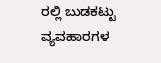ರಲ್ಲಿ ಬುಡಕಟ್ಟು ವ್ಯವಹಾರಗಳ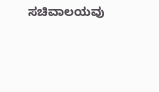ಸಚಿವಾಲಯವು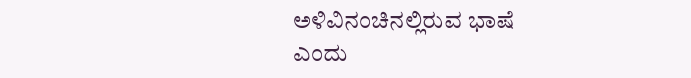ಅಳಿವಿನಂಚಿನಲ್ಲಿರುವ ಭಾಷೆ ಎಂದು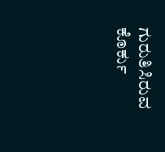ಗುರುತಿಸಿರುವ ಕೊರ್ಕು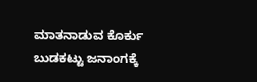ಮಾತನಾಡುವ ಕೊರ್ಕು ಬುಡಕಟ್ಟು ಜನಾಂಗಕ್ಕೆ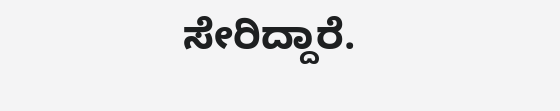ಸೇರಿದ್ದಾರೆ.